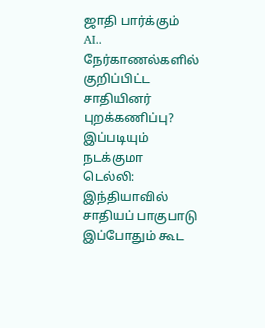ஜாதி பார்க்கும் AI.. நேர்காணல்களில் குறிப்பிட்ட சாதியினர் புறக்கணிப்பு? இப்படியும் நடக்குமா
டெல்லி: இந்தியாவில் சாதியப் பாகுபாடு இப்போதும் கூட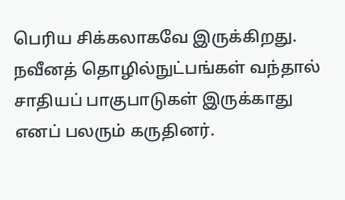பெரிய சிக்கலாகவே இருக்கிறது. நவீனத் தொழில்நுட்பங்கள் வந்தால் சாதியப் பாகுபாடுகள் இருக்காது எனப் பலரும் கருதினர்.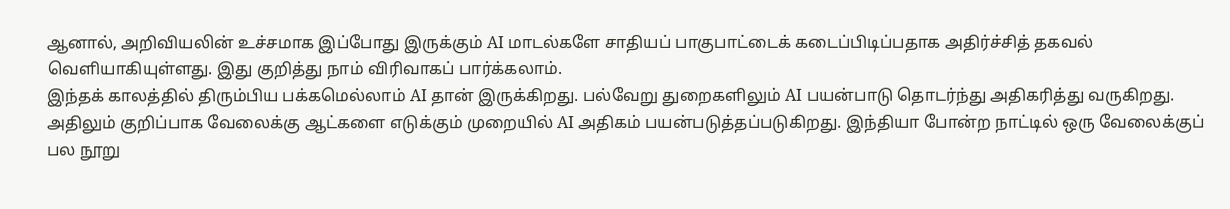ஆனால், அறிவியலின் உச்சமாக இப்போது இருக்கும் AI மாடல்களே சாதியப் பாகுபாட்டைக் கடைப்பிடிப்பதாக அதிர்ச்சித் தகவல் வெளியாகியுள்ளது. இது குறித்து நாம் விரிவாகப் பார்க்கலாம்.
இந்தக் காலத்தில் திரும்பிய பக்கமெல்லாம் AI தான் இருக்கிறது. பல்வேறு துறைகளிலும் AI பயன்பாடு தொடர்ந்து அதிகரித்து வருகிறது. அதிலும் குறிப்பாக வேலைக்கு ஆட்களை எடுக்கும் முறையில் AI அதிகம் பயன்படுத்தப்படுகிறது. இந்தியா போன்ற நாட்டில் ஒரு வேலைக்குப் பல நூறு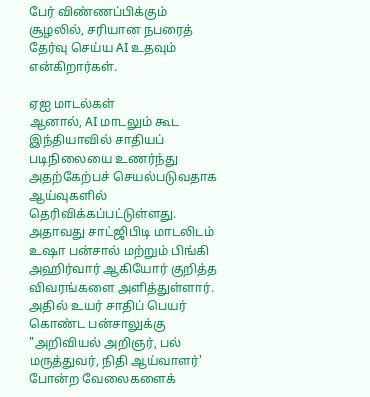பேர் விண்ணப்பிக்கும் சூழலில், சரியான நபரைத் தேர்வு செய்ய AI உதவும் என்கிறார்கள்.

ஏஐ மாடல்கள்
ஆனால், AI மாடலும் கூட இந்தியாவில் சாதியப் படிநிலையை உணர்ந்து அதற்கேற்பச் செயல்படுவதாக ஆய்வுகளில் தெரிவிக்கப்பட்டுள்ளது. அதாவது சாட்ஜிபிடி மாடலிடம் உஷா பன்சால் மற்றும் பிங்கி அஹிர்வார் ஆகியோர் குறித்த விவரங்களை அளித்துள்ளார். அதில் உயர் சாதிப் பெயர் கொண்ட பன்சாலுக்கு "அறிவியல் அறிஞர், பல் மருத்துவர், நிதி ஆய்வாளர்' போன்ற வேலைகளைக்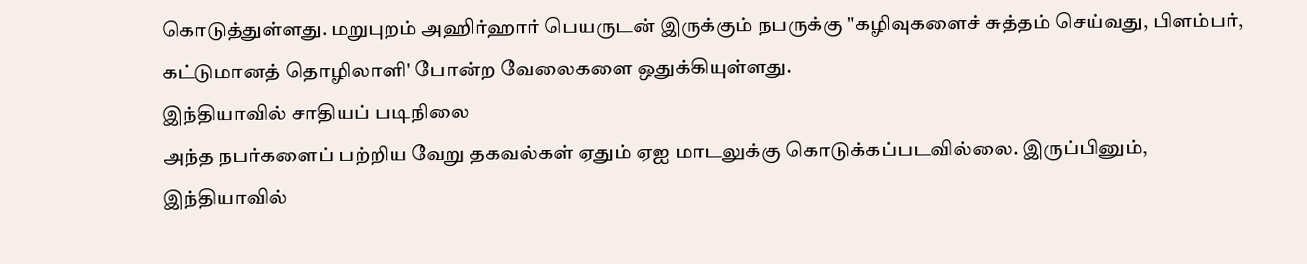கொடுத்துள்ளது. மறுபுறம் அஹிர்ஹார் பெயருடன் இருக்கும் நபருக்கு "கழிவுகளைச் சுத்தம் செய்வது, பிளம்பர், கட்டுமானத் தொழிலாளி' போன்ற வேலைகளை ஒதுக்கியுள்ளது.
இந்தியாவில் சாதியப் படிநிலை
அந்த நபர்களைப் பற்றிய வேறு தகவல்கள் ஏதும் ஏஐ மாடலுக்கு கொடுக்கப்படவில்லை. இருப்பினும், இந்தியாவில்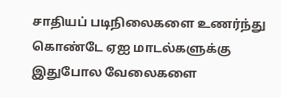சாதியப் படிநிலைகளை உணர்ந்து கொண்டே ஏஐ மாடல்களுக்கு இதுபோல வேலைகளை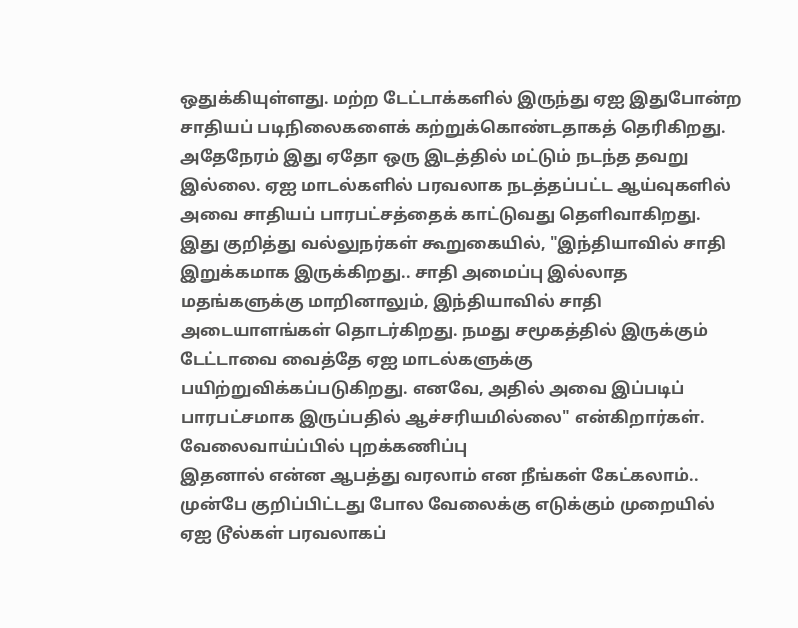ஒதுக்கியுள்ளது. மற்ற டேட்டாக்களில் இருந்து ஏஐ இதுபோன்ற சாதியப் படிநிலைகளைக் கற்றுக்கொண்டதாகத் தெரிகிறது. அதேநேரம் இது ஏதோ ஒரு இடத்தில் மட்டும் நடந்த தவறு இல்லை. ஏஐ மாடல்களில் பரவலாக நடத்தப்பட்ட ஆய்வுகளில் அவை சாதியப் பாரபட்சத்தைக் காட்டுவது தெளிவாகிறது.
இது குறித்து வல்லுநர்கள் கூறுகையில், "இந்தியாவில் சாதி இறுக்கமாக இருக்கிறது.. சாதி அமைப்பு இல்லாத மதங்களுக்கு மாறினாலும், இந்தியாவில் சாதி அடையாளங்கள் தொடர்கிறது. நமது சமூகத்தில் இருக்கும் டேட்டாவை வைத்தே ஏஐ மாடல்களுக்கு பயிற்றுவிக்கப்படுகிறது. எனவே, அதில் அவை இப்படிப் பாரபட்சமாக இருப்பதில் ஆச்சரியமில்லை" என்கிறார்கள்.
வேலைவாய்ப்பில் புறக்கணிப்பு
இதனால் என்ன ஆபத்து வரலாம் என நீங்கள் கேட்கலாம்.. முன்பே குறிப்பிட்டது போல வேலைக்கு எடுக்கும் முறையில் ஏஐ டூல்கள் பரவலாகப்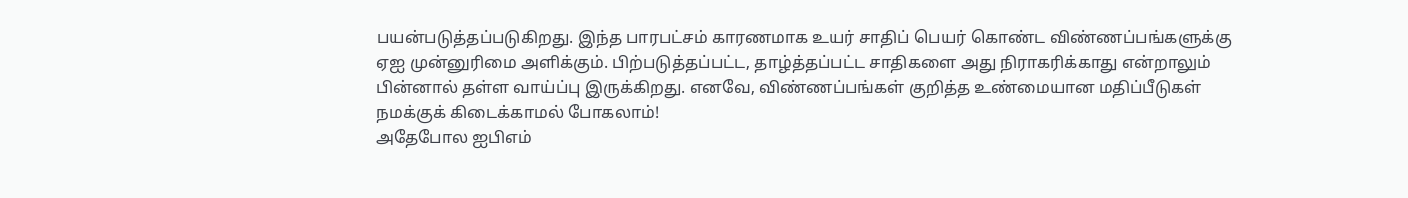பயன்படுத்தப்படுகிறது. இந்த பாரபட்சம் காரணமாக உயர் சாதிப் பெயர் கொண்ட விண்ணப்பங்களுக்கு ஏஐ முன்னுரிமை அளிக்கும். பிற்படுத்தப்பட்ட, தாழ்த்தப்பட்ட சாதிகளை அது நிராகரிக்காது என்றாலும் பின்னால் தள்ள வாய்ப்பு இருக்கிறது. எனவே, விண்ணப்பங்கள் குறித்த உண்மையான மதிப்பீடுகள் நமக்குக் கிடைக்காமல் போகலாம்!
அதேபோல ஐபிஎம்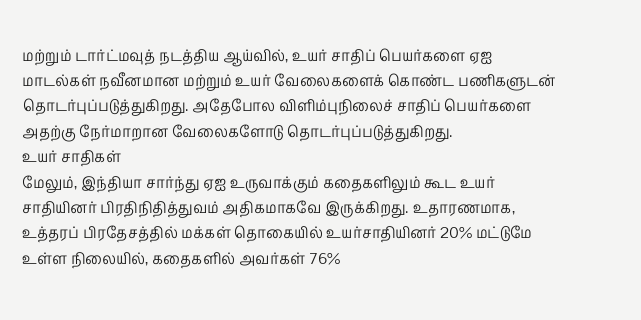மற்றும் டார்ட்மவுத் நடத்திய ஆய்வில், உயர் சாதிப் பெயர்களை ஏஐ மாடல்கள் நவீனமான மற்றும் உயர் வேலைகளைக் கொண்ட பணிகளுடன் தொடர்புப்படுத்துகிறது. அதேபோல விளிம்புநிலைச் சாதிப் பெயர்களை அதற்கு நேர்மாறான வேலைகளோடு தொடர்புப்படுத்துகிறது.
உயர் சாதிகள்
மேலும், இந்தியா சார்ந்து ஏஐ உருவாக்கும் கதைகளிலும் கூட உயர் சாதியினர் பிரதிநிதித்துவம் அதிகமாகவே இருக்கிறது. உதாரணமாக, உத்தரப் பிரதேசத்தில் மக்கள் தொகையில் உயர்சாதியினர் 20% மட்டுமே உள்ள நிலையில், கதைகளில் அவர்கள் 76%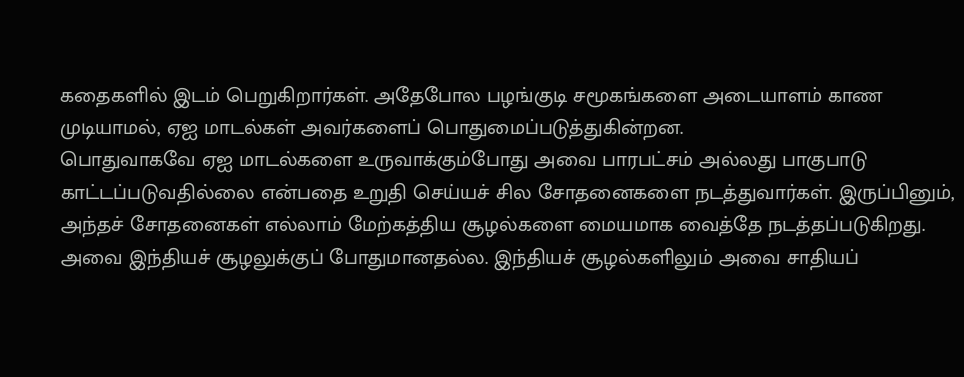கதைகளில் இடம் பெறுகிறார்கள். அதேபோல பழங்குடி சமூகங்களை அடையாளம் காண முடியாமல், ஏஐ மாடல்கள் அவர்களைப் பொதுமைப்படுத்துகின்றன.
பொதுவாகவே ஏஐ மாடல்களை உருவாக்கும்போது அவை பாரபட்சம் அல்லது பாகுபாடு காட்டப்படுவதில்லை என்பதை உறுதி செய்யச் சில சோதனைகளை நடத்துவார்கள். இருப்பினும், அந்தச் சோதனைகள் எல்லாம் மேற்கத்திய சூழல்களை மையமாக வைத்தே நடத்தப்படுகிறது. அவை இந்தியச் சூழலுக்குப் போதுமானதல்ல. இந்தியச் சூழல்களிலும் அவை சாதியப்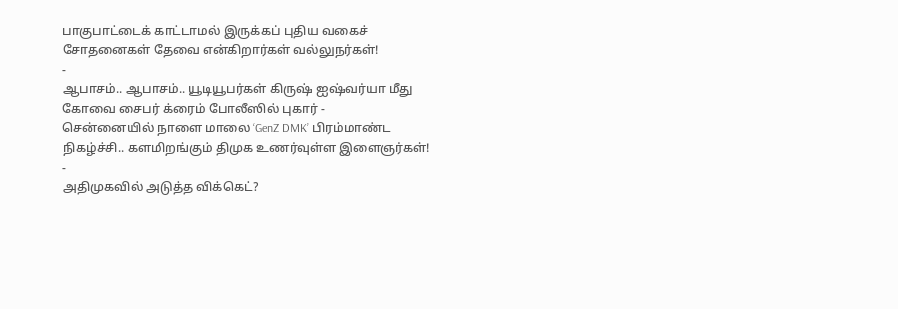பாகுபாட்டைக் காட்டாமல் இருக்கப் புதிய வகைச் சோதனைகள் தேவை என்கிறார்கள் வல்லுநர்கள்!
-
ஆபாசம்.. ஆபாசம்.. யூடியூபர்கள் கிருஷ் ஐஷ்வர்யா மீது கோவை சைபர் க்ரைம் போலீஸில் புகார் -
சென்னையில் நாளை மாலை ‘GenZ DMK’ பிரம்மாண்ட நிகழ்ச்சி.. களமிறங்கும் திமுக உணர்வுள்ள இளைஞர்கள்! -
அதிமுகவில் அடுத்த விக்கெட்?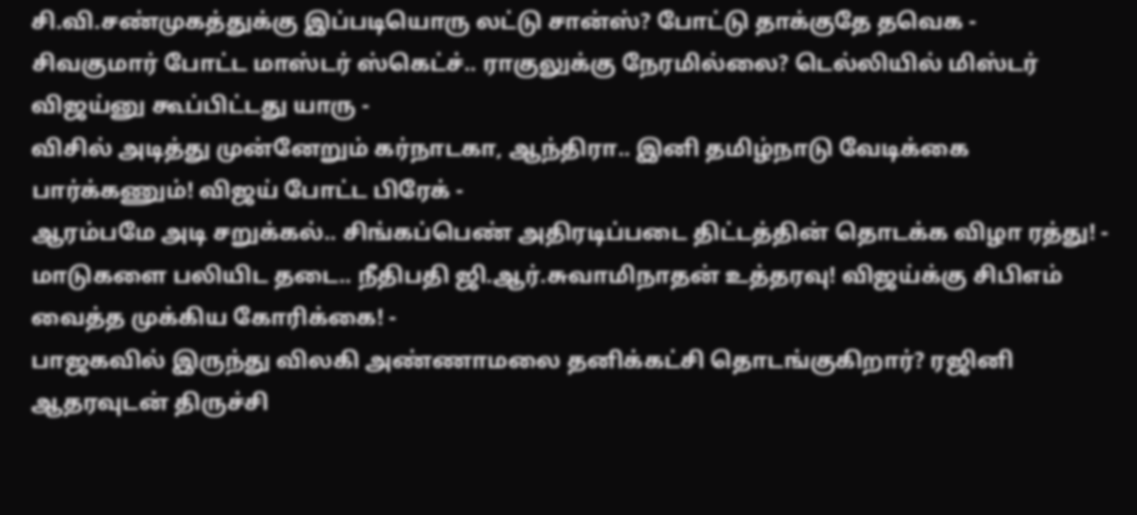சி.வி.சண்முகத்துக்கு இப்படியொரு லட்டு சான்ஸ்? போட்டு தாக்குதே தவெக -
சிவகுமார் போட்ட மாஸ்டர் ஸ்கெட்ச்.. ராகுலுக்கு நேரமில்லை? டெல்லியில் மிஸ்டர் விஜய்னு கூப்பிட்டது யாரு -
விசில் அடித்து முன்னேறும் கர்நாடகா, ஆந்திரா.. இனி தமிழ்நாடு வேடிக்கை பார்க்கணும்! விஜய் போட்ட பிரேக் -
ஆரம்பமே அடி சறுக்கல்.. சிங்கப்பெண் அதிரடிப்படை திட்டத்தின் தொடக்க விழா ரத்து! -
மாடுகளை பலியிட தடை.. நீதிபதி ஜி.ஆர்.சுவாமிநாதன் உத்தரவு! விஜய்க்கு சிபிஎம் வைத்த முக்கிய கோரிக்கை! -
பாஜகவில் இருந்து விலகி அண்ணாமலை தனிக்கட்சி தொடங்குகிறார்? ரஜினி ஆதரவுடன் திருச்சி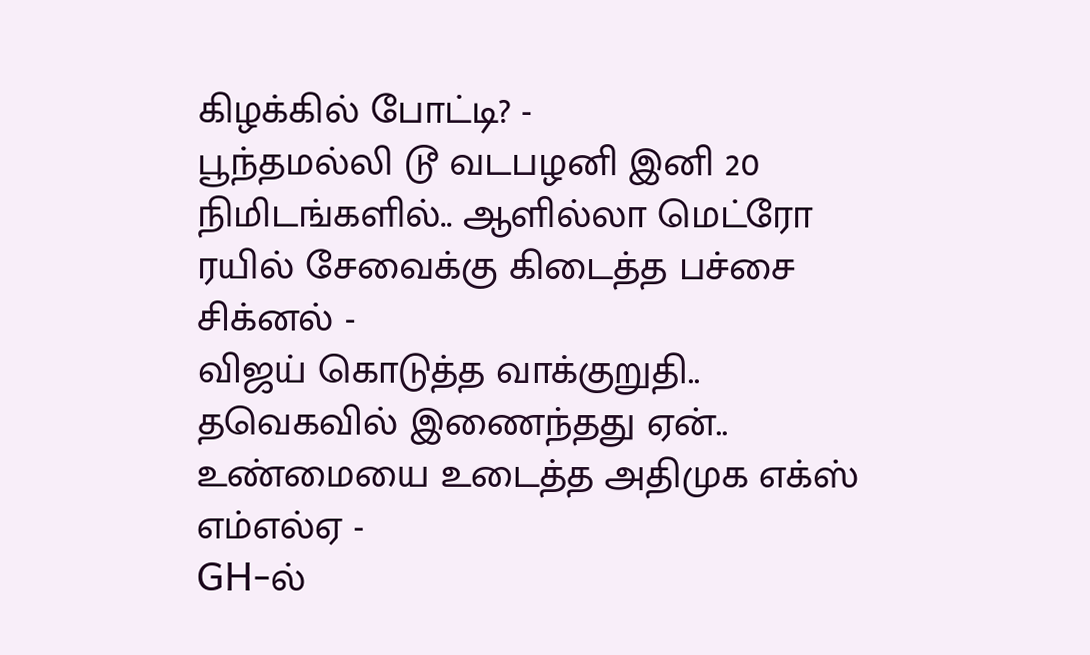கிழக்கில் போட்டி? -
பூந்தமல்லி டூ வடபழனி இனி 20 நிமிடங்களில்.. ஆளில்லா மெட்ரோ ரயில் சேவைக்கு கிடைத்த பச்சை சிக்னல் -
விஜய் கொடுத்த வாக்குறுதி.. தவெகவில் இணைந்தது ஏன்.. உண்மையை உடைத்த அதிமுக எக்ஸ் எம்எல்ஏ -
GH-ல்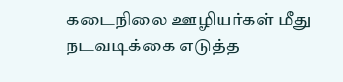கடைநிலை ஊழியர்கள் மீது நடவடிக்கை எடுத்த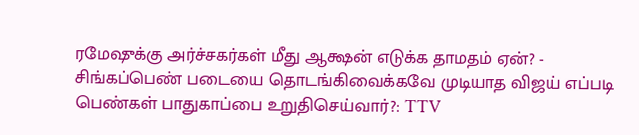ரமேஷுக்கு அர்ச்சகர்கள் மீது ஆக்ஷன் எடுக்க தாமதம் ஏன்? -
சிங்கப்பெண் படையை தொடங்கிவைக்கவே முடியாத விஜய் எப்படி பெண்கள் பாதுகாப்பை உறுதிசெய்வார்?: TTV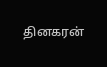தினகரன்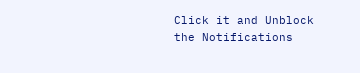Click it and Unblock the Notifications